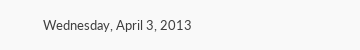Wednesday, April 3, 2013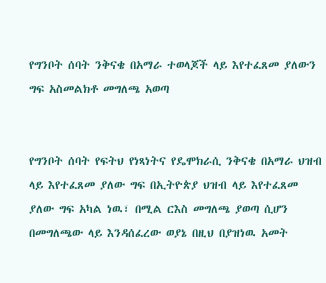የግንቦት ሰባት ንቅናቄ በአማራ ተወላጆች ላይ እየተፈጸመ ያለውን ግፍ አስመልክቶ መግለጫ አወጣ


የግንቦት ሰባት የፍትህ የነጻነትና የዴሞክራሲ ንቅናቄ በአማራ ህዝብ ላይ እየተፈጸመ ያለው ግፍ በኢትዮጵያ ህዝብ ላይ እየተፈጸመ ያለው ግፍ አካል ነዉ፣ በሚል ርእስ መግለጫ ያወጣ ሲሆን በመግለጫው ላይ እንዳሰፈረው ወያኔ በዚህ በያዝነዉ አመት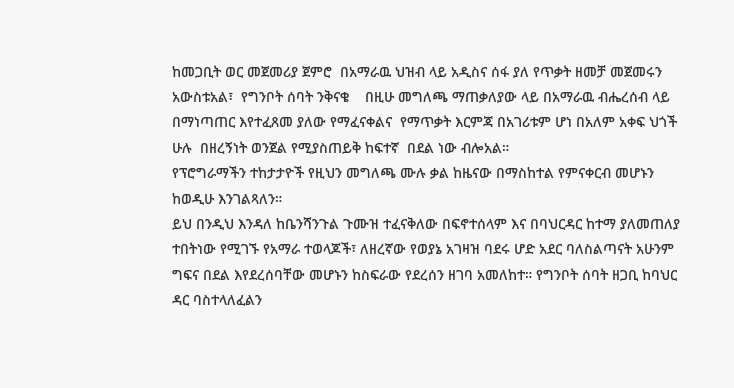ከመጋቢት ወር መጀመሪያ ጀምሮ  በአማራዉ ህዝብ ላይ አዲስና ሰፋ ያለ የጥቃት ዘመቻ መጀመሩን አውስቱአል፣  የግንቦት ሰባት ንቅናቄ    በዚሁ መግለጫ ማጠቃለያው ላይ በአማራዉ ብሔረሰብ ላይ በማነጣጠር እየተፈጸመ ያለው የማፈናቀልና  የማጥቃት እርምጃ በአገሪቱም ሆነ በአለም አቀፍ ህጎች ሁሉ  በዘረኝነት ወንጀል የሚያስጠይቅ ከፍተኛ  በደል ነው ብሎአል።
የፕሮግራማችን ተከታታዮች የዚህን መግለጫ ሙሉ ቃል ከዜናው በማስከተል የምናቀርብ መሆኑን ከወዲሁ እንገልጻለን።
ይህ በንዲህ እንዳለ ከቤንሻንጉል ጉሙዝ ተፈናቅለው በፍኖተሰላም እና በባህርዳር ከተማ ያለመጠለያ ተበትነው የሚገኙ የአማራ ተወላጆች፣ ለዘረኛው የወያኔ አገዛዝ ባደሩ ሆድ አደር ባለስልጣናት አሁንም ግፍና በደል እየደረሰባቸው መሆኑን ከስፍራው የደረሰን ዘገባ አመለከተ። የግንቦት ሰባት ዘጋቢ ከባህር ዳር ባስተላለፈልን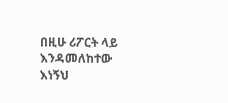በዚሁ ሪፖርት ላይ እንዳመለከተው እነኝህ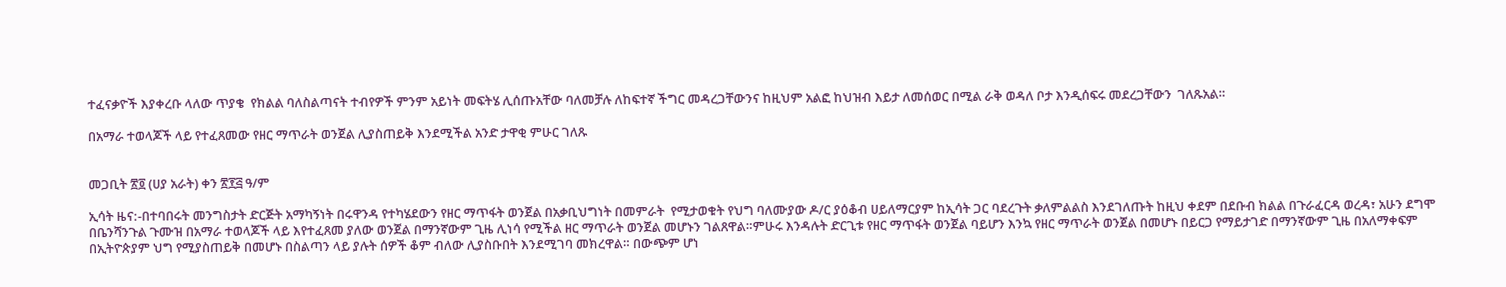ተፈናቃዮች እያቀረቡ ላለው ጥያቄ  የክልል ባለስልጣናት ተብየዎች ምንም አይነት መፍትሄ ሊሰጡአቸው ባለመቻሉ ለከፍተኛ ችግር መዳረጋቸውንና ከዚህም አልፎ ከህዝብ እይታ ለመሰወር በሚል ራቅ ወዳለ ቦታ እንዲሰፍሩ መደረጋቸውን  ገለጹአል።

በአማራ ተወላጆች ላይ የተፈጸመው የዘር ማጥራት ወንጀል ሊያስጠይቅ እንደሚችል አንድ ታዋቂ ምሁር ገለጹ


መጋቢት ፳፬ (ሀያ አራት) ቀን ፳፻፭ ዓ/ም

ኢሳት ዜና:-በተባበሩት መንግስታት ድርጅት አማካኝነት በሩዋንዳ የተካሄደውን የዘር ማጥፋት ወንጀል በአቃቢህግነት በመምራት  የሚታወቁት የህግ ባለሙያው ዶ/ር ያዕቆብ ሀይለማርያም ከኢሳት ጋር ባደረጉት ቃለምልልስ እንደገለጡት ከዚህ ቀደም በደቡብ ክልል በጉራፈርዳ ወረዳ፣ አሁን ደግሞ በቤንሻንጉል ጉሙዝ በአማራ ተወላጆች ላይ እየተፈጸመ ያለው ወንጀል በማንኛውም ጊዜ ሊነሳ የሚችል ዘር ማጥራት ወንጀል መሆኑን ገልጸዋል።ምሁሩ እንዳሉት ድርጊቱ የዘር ማጥፋት ወንጀል ባይሆን እንኳ የዘር ማጥራት ወንጀል በመሆኑ በይርጋ የማይታገድ በማንኛውም ጊዜ በአለማቀፍም በኢትዮጵያም ህግ የሚያስጠይቅ በመሆኑ በስልጣን ላይ ያሉት ሰዎች ቆም ብለው ሊያስቡበት እንደሚገባ መክረዋል። በውጭም ሆነ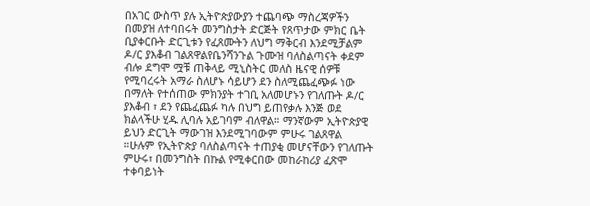በአገር ውስጥ ያሉ ኢትዮጵያውያን ተጨባጭ ማስረጃዎችን በመያዝ ለተባበሩት መንግስታት ድርጅት የጸጥታው ምክር ቤት ቢያቀርቡት ድርጊቱን የፈጸሙትን ለህግ ማቅርብ እንደሚቻልም ዶ/ር ያእቆብ ገልጸዋልየቤንሻንጉል ጉሙዝ ባለስልጣናት ቀደም ብሎ ደግሞ ሟቹ ጠቅላይ ሚኒስትር መለስ ዜናዊ ሰዎቹ የሚባረሩት አማራ ስለሆኑ ሳይሆን ደን ስለሚጨፈጭፉ ነው በማለት የተሰጠው ምክንያት ተገቢ አለመሆኑን የገለጡት ዶ/ር ያእቆብ ፣ ደን የጨፈጨፉ ካሉ በህግ ይጠየቃሉ እንጅ ወደ ክልላችሁ ሂዱ ሊባሉ አይገባም ብለዋል። ማንኛውም ኢትዮጵያዊ ይህን ድርጊት ማውገዝ እንደሚገባውም ምሁሩ ገልጸዋል ።ሁሉም የኢትዮጵያ ባለስልጣናት ተጠያቂ መሆናቸውን የገለጡት ምሁሩ፣ በመንግስት በኩል የሚቀርበው መከራከሪያ ፈጽሞ ተቀባይነት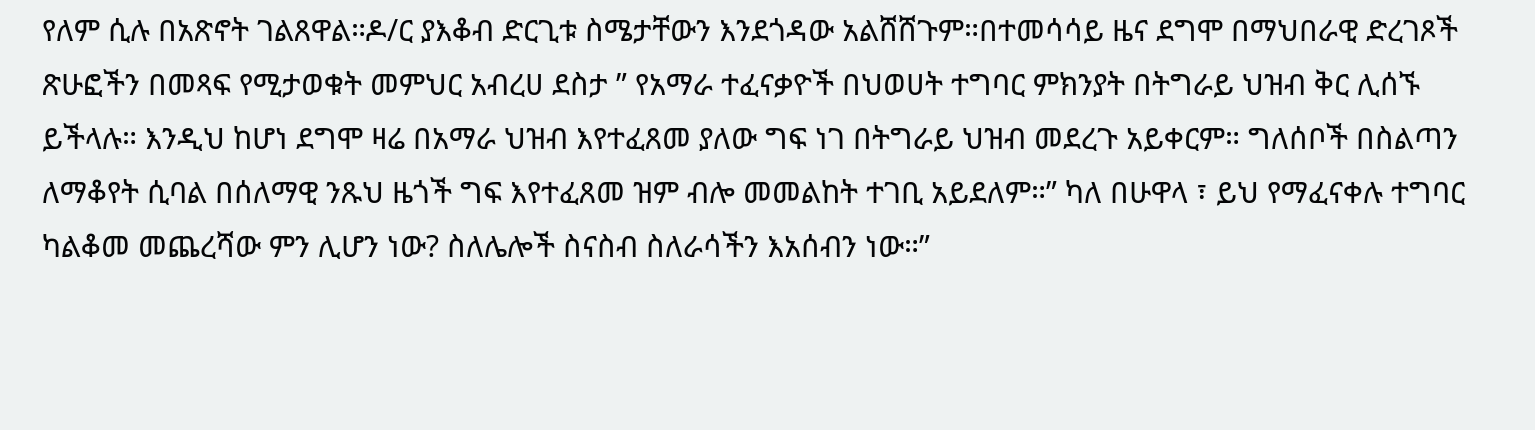የለም ሲሉ በአጽኖት ገልጸዋል።ዶ/ር ያእቆብ ድርጊቱ ስሜታቸውን እንደጎዳው አልሸሸጉም።በተመሳሳይ ዜና ደግሞ በማህበራዊ ድረገጾች ጽሁፎችን በመጻፍ የሚታወቁት መምህር አብረሀ ደስታ ” የአማራ ተፈናቃዮች በህወሀት ተግባር ምክንያት በትግራይ ህዝብ ቅር ሊሰኙ ይችላሉ። እንዲህ ከሆነ ደግሞ ዛሬ በአማራ ህዝብ እየተፈጸመ ያለው ግፍ ነገ በትግራይ ህዝብ መደረጉ አይቀርም። ግለሰቦች በስልጣን ለማቆየት ሲባል በሰለማዊ ንጹህ ዜጎች ግፍ እየተፈጸመ ዝም ብሎ መመልከት ተገቢ አይደለም።” ካለ በሁዋላ ፣ ይህ የማፈናቀሉ ተግባር ካልቆመ መጨረሻው ምን ሊሆን ነው? ስለሌሎች ስናስብ ስለራሳችን እአሰብን ነው።”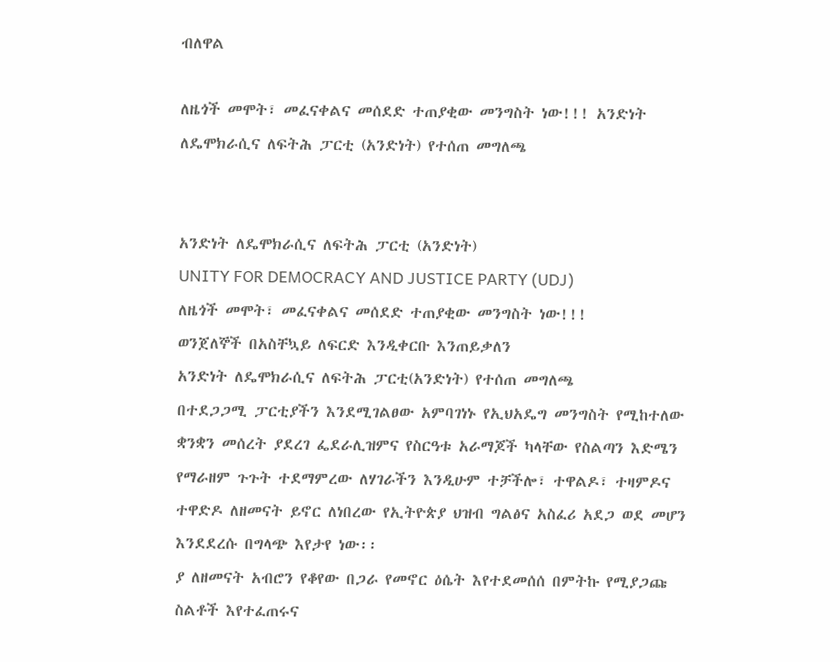ብለዋል

ለዜጎች መሞት፣ መፈናቀልና መሰደድ ተጠያቂው መንግስት ነው!!! አንድነት ለዴሞክራሲና ለፍትሕ ፓርቲ (አንድነት) የተሰጠ መግለጫ


አንድነት ለዴሞክራሲና ለፍትሕ ፓርቲ (አንድነት)
UNITY FOR DEMOCRACY AND JUSTICE PARTY (UDJ)
ለዜጎች መሞት፣ መፈናቀልና መሰደድ ተጠያቂው መንግስት ነው!!!
ወንጀለኞች በአስቸኳይ ለፍርድ እንዲቀርቡ እንጠይቃለን
አንድነት ለዴሞክራሲና ለፍትሕ ፓርቲ(አንድነት) የተሰጠ መግለጫ
በተደጋጋሚ ፓርቲያችን እንደሚገልፀው አምባገነኑ የኢህአዴግ መንግስት የሚከተለው ቋንቋን መሰረት ያደረገ ፌደራሊዝምና የስርዓቱ አራማጆች ካላቸው የስልጣን እድሜን የማራዘም ጉጉት ተደማምረው ለሃገራችን እንዲሁም ተቻችሎ፣ ተዋልዶ፣ ተዛምዶና ተዋድዶ ለዘመናት ይኖር ለነበረው የኢትዮጵያ ህዝብ ግልፅና አስፈሪ አደጋ ወደ መሆን እንደደረሱ በግላጭ እየታየ ነው፡፡
ያ ለዘመናት አብሮን የቆየው በጋራ የመኖር ዕሴት እየተደመሰሰ በምትኩ የሚያጋጩ ስልቶች እየተፈጠሩና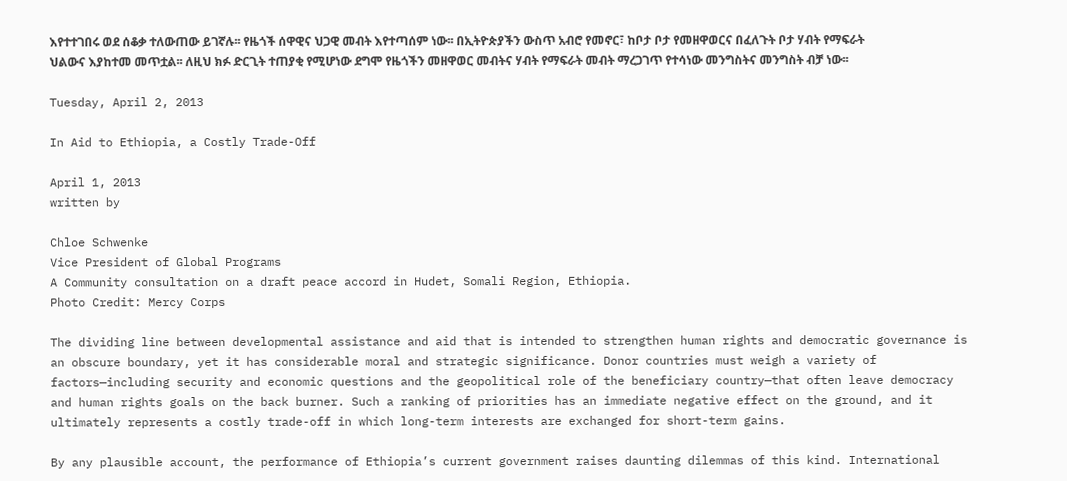እየተተገበሩ ወደ ሰቆቃ ተለውጠው ይገኛሉ፡፡ የዜጎች ሰዋዊና ህጋዊ መብት እየተጣሰም ነው፡፡ በኢትዮጵያችን ውስጥ አብሮ የመኖር፣ ከቦታ ቦታ የመዘዋወርና በፈለጉት ቦታ ሃብት የማፍራት ህልውና እያከተመ መጥቷል፡፡ ለዚህ ክፉ ድርጊት ተጠያቂ የሚሆነው ደግሞ የዜጎችን መዘዋወር መብትና ሃብት የማፍራት መብት ማረጋገጥ የተሳነው መንግስትና መንግስት ብቻ ነው፡፡

Tuesday, April 2, 2013

In Aid to Ethiopia, a Costly Trade-Off

April 1, 2013
written by

Chloe Schwenke
Vice President of Global Programs
A Community consultation on a draft peace accord in Hudet, Somali Region, Ethiopia.
Photo Credit: Mercy Corps

The dividing line between developmental assistance and aid that is intended to strengthen human rights and democratic governance is an obscure boundary, yet it has considerable moral and strategic significance. Donor countries must weigh a variety of factors—including security and economic questions and the geopolitical role of the beneficiary country—that often leave democracy and human rights goals on the back burner. Such a ranking of priorities has an immediate negative effect on the ground, and it ultimately represents a costly trade-off in which long-term interests are exchanged for short-term gains.

By any plausible account, the performance of Ethiopia’s current government raises daunting dilemmas of this kind. International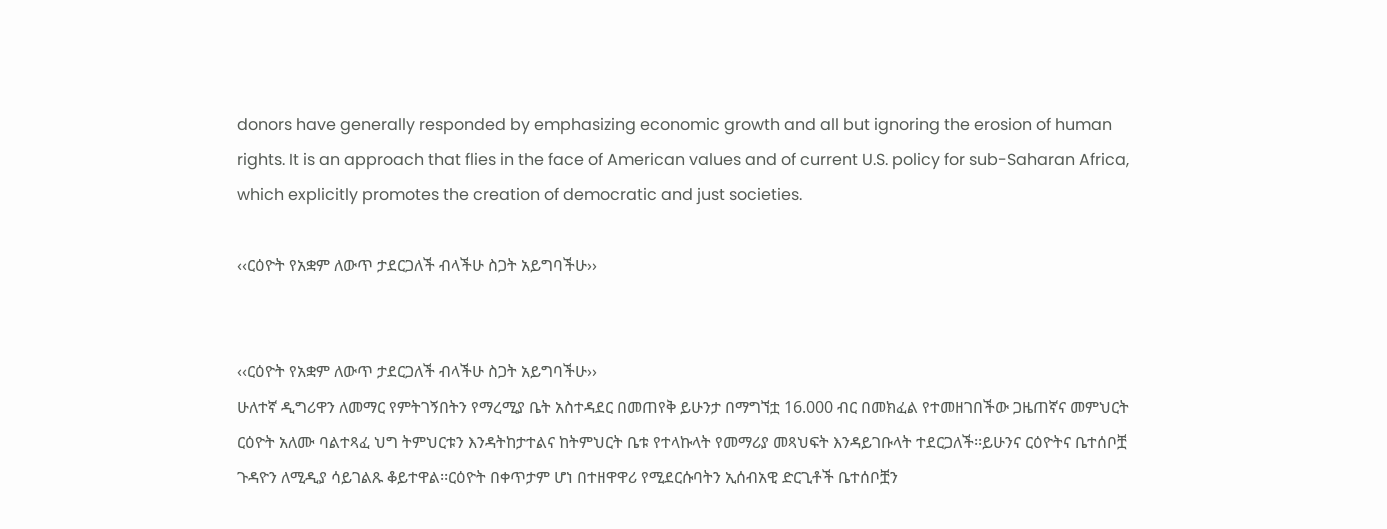donors have generally responded by emphasizing economic growth and all but ignoring the erosion of human rights. It is an approach that flies in the face of American values and of current U.S. policy for sub-Saharan Africa, which explicitly promotes the creation of democratic and just societies.

‹‹ርዕዮት የአቋም ለውጥ ታደርጋለች ብላችሁ ስጋት አይግባችሁ››


‹‹ርዕዮት የአቋም ለውጥ ታደርጋለች ብላችሁ ስጋት አይግባችሁ››
ሁለተኛ ዲግሪዋን ለመማር የምትገኝበትን የማረሚያ ቤት አስተዳደር በመጠየቅ ይሁንታ በማግኘቷ 16.000 ብር በመክፈል የተመዘገበችው ጋዜጠኛና መምህርት ርዕዮት አለሙ ባልተጻፈ ህግ ትምህርቱን እንዳትከታተልና ከትምህርት ቤቱ የተላኩላት የመማሪያ መጻህፍት እንዳይገቡላት ተደርጋለች፡፡ይሁንና ርዕዮትና ቤተሰቦቿ ጉዳዮን ለሚዲያ ሳይገልጹ ቆይተዋል፡፡ርዕዮት በቀጥታም ሆነ በተዘዋዋሪ የሚደርሱባትን ኢሰብአዊ ድርጊቶች ቤተሰቦቿን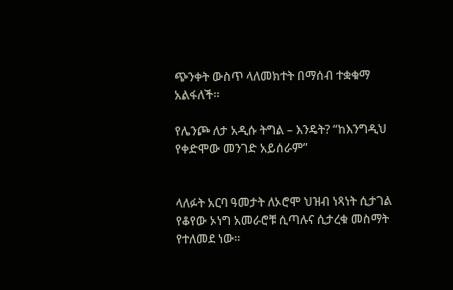ጭንቀት ውስጥ ላለመክተት በማሰብ ተቋቁማ አልፋለች፡፡

የሌንጮ ለታ አዲሱ ትግል – እንዴት? “ከእንግዲህ የቀድሞው መንገድ አይሰራም”


ላለፉት አርባ ዓመታት ለኦሮሞ ህዝብ ነጻነት ሲታገል የቆየው ኦነግ አመራሮቹ ሲጣሉና ሲታረቁ መስማት የተለመደ ነው።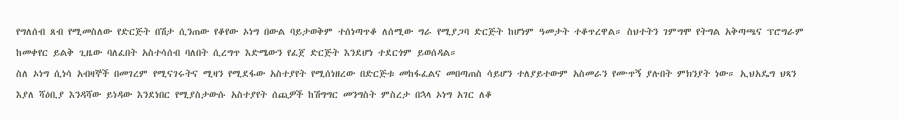የግለሰብ ጸብ የሚመስለው የድርጅት በሽታ ሲንጠው የቆየው ኦነግ በውል ባይታወቅም ተሰነጣጥቆ ለሰሚው ግራ የሚያጋባ ድርጅት ከሆነም ዓመታት ተቆጥረዋል። ስህተትን ገምግሞ የትግል አቅጣጫና ፕሮግራም ከመቀየር ይልቅ ጊዜው ባለፈበት አስተሳሰብ ባለበት ሲረግጥ እድሜውን የፈጀ ድርጅት እንደሆነ ተደርጎም ይወሰዳል።
ስለ ኦነግ ሲነሳ አብዛኞች በመገረም የሚናገሩትና ሚዛን የሚደፋው አስተያየት የሚሰነዘረው በድርጅቱ መከፋፈልና መበጣጠስ ሳይሆን ተለያይተውም አስመራን የሙጥኝ ያሉበት ምክንያት ነው። ኢህአዴግ ህጻን እያለ ሻዕቢያ እንዳሻው ይነዳው እንደነበር የሚያስታውሱ አስተያየት ሰጪዎች ከሽግግር መንግስት ምስረታ በኋላ ኦነግ አገር ለቆ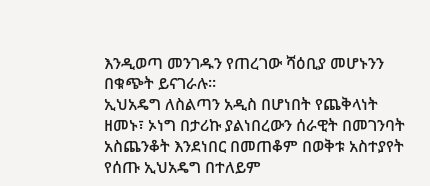እንዲወጣ መንገዱን የጠረገው ሻዕቢያ መሆኑንን በቁጭት ይናገራሉ።
ኢህአዴግ ለስልጣን አዲስ በሆነበት የጨቅላነት ዘመኑ፣ ኦነግ በታሪኩ ያልነበረውን ሰራዊት በመገንባት አስጨንቆት እንደነበር በመጠቆም በወቅቱ አስተያየት የሰጡ ኢህአዴግ በተለይም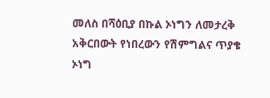መለስ በሻዕቢያ በኩል ኦነግን ለመታረቅ አቅርበውት የነበረውን የሽምግልና ጥያቄ ኦነግ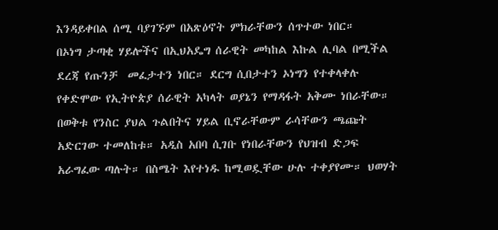እንዳይቀበል ሰሚ ባያገኙም በአጽዕኖት ምክራቸውን ሰጥተው ነበር።
በኦነግ ታጣቂ ሃይሎችና በኢህአዴግ ሰራዊት መካከል እኩል ሊባል በሚችል ደረጃ የጡንቻ  መፈታተን ነበር። ደርግ ሲበታተን ኦነግን የተቀላቀሉ የቀድሞው የኢትዮጵያ ሰራዊት አካላት ወያኔን የማዳፋት አቅሙ ነበራቸው። በወቅቱ የንስር ያህል ጉልበትና ሃይል ቢኖራቸውም ራሳቸውን ጫጩት አድርገው ተመለከቱ። አዲስ አበባ ሲገቡ የነበራቸውን የህዝብ ድጋፍ አራግፈው ጣሉት። በስሜት እየተነዱ ከሚወዷቸው ሁሉ ተቀያየሙ። ህወሃት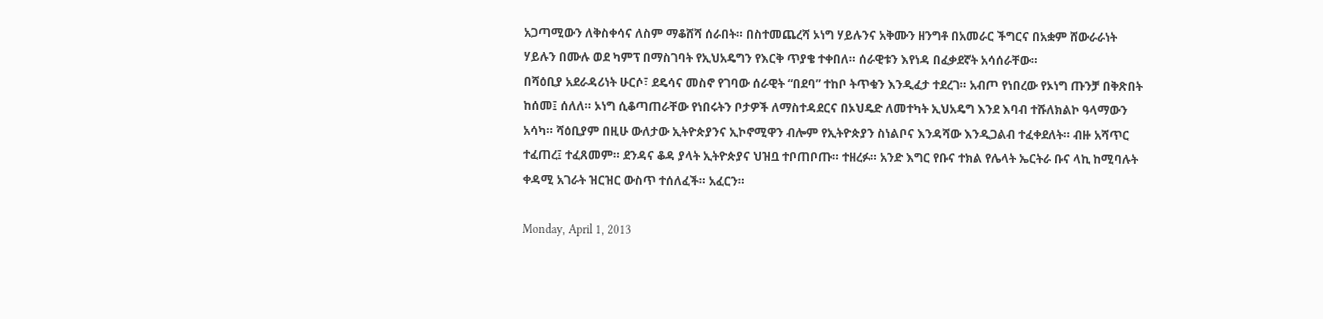አጋጣሚውን ለቅስቀሳና ለስም ማቆሸሻ ሰራበት። በስተመጨረሻ ኦነግ ሃይሉንና አቅሙን ዘንግቶ በአመራር ችግርና በአቋም ሸውራራነት ሃይሉን በሙሉ ወደ ካምፕ በማስገባት የኢህአዴግን የእርቅ ጥያቄ ተቀበለ። ሰራዊቱን እየነዳ በፈቃደኛት አሳሰራቸው።
በሻዕቢያ አደራዳሪነት ሁርሶ፣ ደዴሳና መስኖ የገባው ሰራዊት “በደባ” ተከቦ ትጥቁን እንዲፈታ ተደረገ። አብጦ የነበረው የኦነግ ጡንቻ በቅጽበት ከሰመ፤ ሰለለ። ኦነግ ሲቆጣጠራቸው የነበሩትን ቦታዎች ለማስተዳደርና በኦህዴድ ለመተካት ኢህአዴግ እንደ እባብ ተሹለክልኮ ዓላማውን አሳካ። ሻዕቢያም በዚሁ ውለታው ኢትዮጵያንና ኢኮኖሚዋን ብሎም የኢትዮጵያን ስነልቦና እንዳሻው እንዲጋልብ ተፈቀደለት። ብዙ አሻጥር ተፈጠረ፤ ተፈጸመም። ደንዳና ቆዳ ያላት ኢትዮጵያና ህዝቧ ተቦጠቦጡ። ተዘረፉ። አንድ እግር የቡና ተክል የሌላት ኤርትራ ቡና ላኪ ከሚባሉት ቀዳሚ አገራት ዝርዝር ውስጥ ተሰለፈች። አፈርን።

Monday, April 1, 2013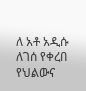ለ አቶ አዲሱ ለገሰ የቀረበ የህልውና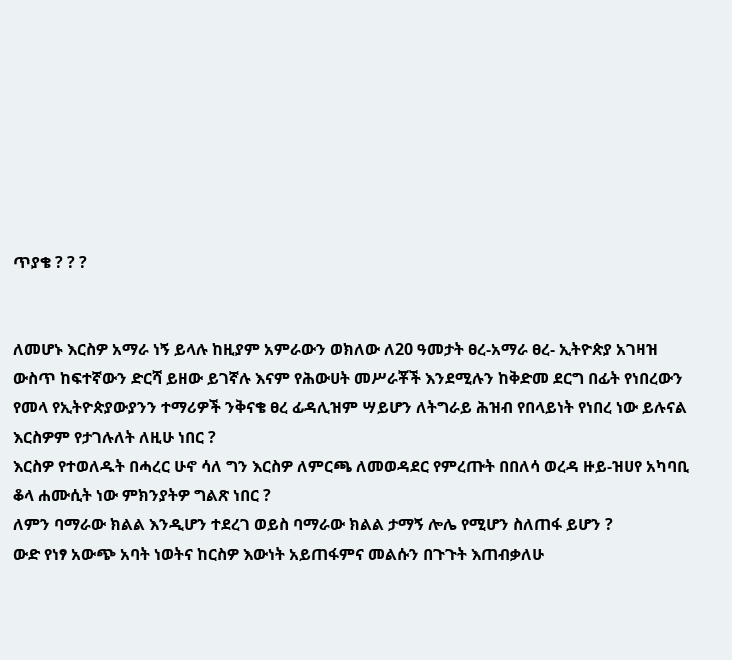ጥያቄ ? ? ?


ለመሆኑ እርስዎ አማራ ነኝ ይላሉ ከዚያም አምራውን ወክለው ለ20 ዓመታት ፀረ-አማራ ፀረ- ኢትዮጵያ አገዛዝ ውስጥ ከፍተኛውን ድርሻ ይዘው ይገኛሉ እናም የሕውሀት መሥራቾች እንደሚሉን ከቅድመ ደርግ በፊት የነበረውን የመላ የኢትዮጵያውያንን ተማሪዎች ንቅናቄ ፀረ ፊዳሊዝም ሣይሆን ለትግራይ ሕዝብ የበላይነት የነበረ ነው ይሉናል እርስዎም የታገሉለት ለዚሁ ነበር ?
እርስዎ የተወለዱት በሓረር ሁኖ ሳለ ግን እርስዎ ለምርጫ ለመወዳደር የምረጡት በበለሳ ወረዳ ዙይ-ዝሀየ አካባቢ ቆላ ሐሙሲት ነው ምክንያትዎ ግልጽ ነበር ?
ለምን ባማራው ክልል እንዲሆን ተደረገ ወይስ ባማራው ክልል ታማኝ ሎሌ የሚሆን ስለጠፋ ይሆን ?
ውድ የነፃ አውጭ አባት ነወትና ከርስዎ እውነት አይጠፋምና መልሱን በጉጉት እጠብቃለሁ